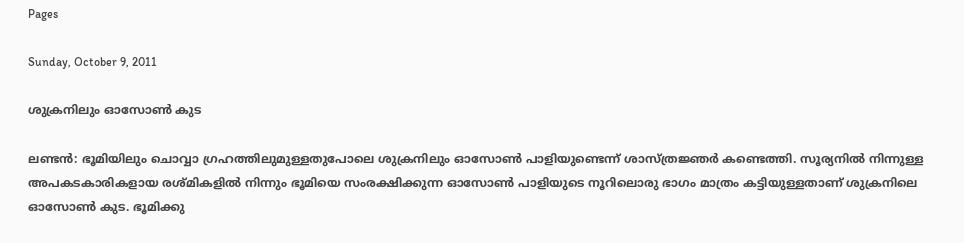Pages

Sunday, October 9, 2011

ശുക്രനിലും ഓസോണ്‍ കുട

ലണ്ടന്‍: ഭൂമിയിലും ചൊവ്വാ ഗ്രഹത്തിലുമുള്ളതുപോലെ ശുക്രനിലും ഓസോണ്‍ പാളിയുണ്ടെന്ന് ശാസ്ത്രജ്ഞര്‍ കണ്ടെത്തി. സൂര്യനില്‍ നിന്നുള്ള അപകടകാരികളായ രശ്മികളില്‍ നിന്നും ഭൂമിയെ സംരക്ഷിക്കുന്ന ഓസോണ്‍ പാളിയുടെ നൂറിലൊരു ഭാഗം മാത്രം കട്ടിയുള്ളതാണ് ശുക്രനിലെ ഓസോണ്‍ കുട. ഭൂമിക്കു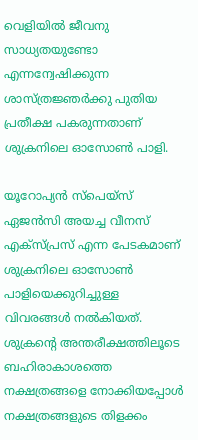വെളിയില്‍ ജീവനു സാധ്യതയുണ്ടോ എന്നന്വേഷിക്കുന്ന ശാസ്ത്രജ്ഞര്‍ക്കു പുതിയ പ്രതീക്ഷ പകരുന്നതാണ് ശുക്രനിലെ ഓസോണ്‍ പാളി.

യൂറോപ്യന്‍ സ്‌പെയ്‌സ് ഏജന്‍സി അയച്ച വീനസ് എക്‌സ്പ്രസ് എന്ന പേടകമാണ് ശുക്രനിലെ ഓസോണ്‍ പാളിയെക്കുറിച്ചുള്ള വിവരങ്ങള്‍ നല്‍കിയത്. ശുക്രന്റെ അന്തരീക്ഷത്തിലൂടെ ബഹിരാകാശത്തെ നക്ഷത്രങ്ങളെ നോക്കിയപ്പോള്‍ നക്ഷത്രങ്ങളുടെ തിളക്കം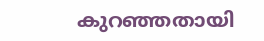കുറഞ്ഞതായി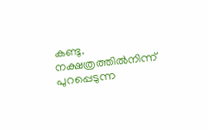കണ്ടു. നക്ഷത്രത്തില്‍നിന്ന് പുറപ്പെടുന്ന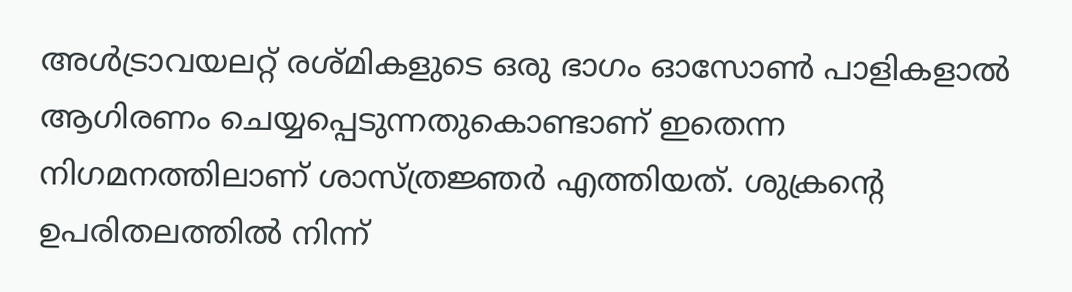അള്‍ട്രാവയലറ്റ് രശ്മികളുടെ ഒരു ഭാഗം ഓസോണ്‍ പാളികളാല്‍ ആഗിരണം ചെയ്യപ്പെടുന്നതുകൊണ്ടാണ് ഇതെന്ന നിഗമനത്തിലാണ് ശാസ്ത്രജ്ഞര്‍ എത്തിയത്. ശുക്രന്റെ ഉപരിതലത്തില്‍ നിന്ന്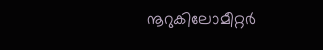നൂറുകിലോമീറ്റര്‍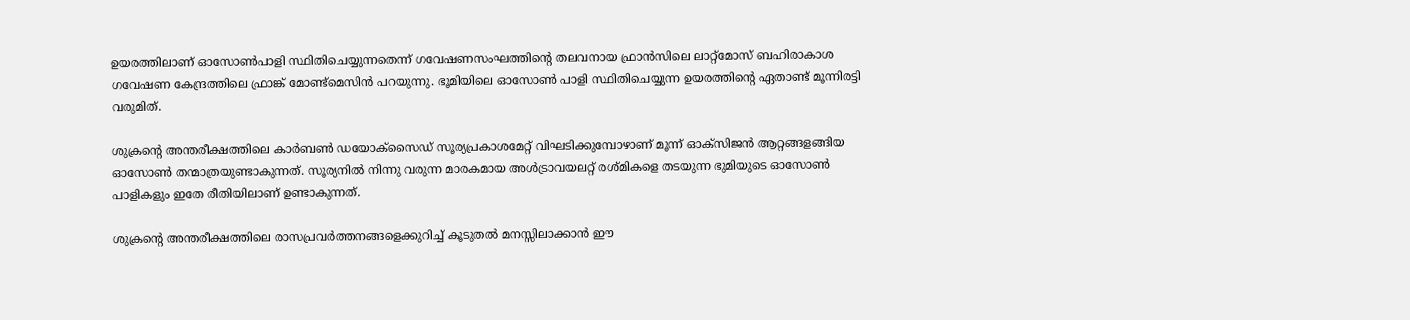ഉയരത്തിലാണ് ഓസോണ്‍പാളി സ്ഥിതിചെയ്യുന്നതെന്ന് ഗവേഷണസംഘത്തിന്റെ തലവനായ ഫ്രാന്‍സിലെ ലാറ്റ്‌മോസ് ബഹിരാകാശ ഗവേഷണ കേന്ദ്രത്തിലെ ഫ്രാങ്ക് മോണ്ട്‌മെസിന്‍ പറയുന്നു. ഭൂമിയിലെ ഓസോണ്‍ പാളി സ്ഥിതിചെയ്യുന്ന ഉയരത്തിന്റെ ഏതാണ്ട് മൂന്നിരട്ടി വരുമിത്.

ശുക്രന്റെ അന്തരീക്ഷത്തിലെ കാര്‍ബണ്‍ ഡയോക്‌സൈഡ് സൂര്യപ്രകാശമേറ്റ് വിഘടിക്കുമ്പോഴാണ് മൂന്ന് ഓക്‌സിജന്‍ ആറ്റങ്ങളങ്ങിയ ഓസോണ്‍ തന്മാത്രയുണ്ടാകുന്നത്. സൂര്യനില്‍ നിന്നു വരുന്ന മാരകമായ അള്‍ട്രാവയലറ്റ് രശ്മികളെ തടയുന്ന ഭുമിയുടെ ഓസോണ്‍ പാളികളും ഇതേ രീതിയിലാണ് ഉണ്ടാകുന്നത്.

ശുക്രന്റെ അന്തരീക്ഷത്തിലെ രാസപ്രവര്‍ത്തനങ്ങളെക്കുറിച്ച് കൂടുതല്‍ മനസ്സിലാക്കാന്‍ ഈ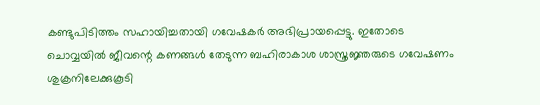കണ്ടുപിടിത്തം സഹായിച്ചതായി ഗവേഷകര്‍ അഭിപ്രായപ്പെട്ടു. ഇതോടെ ചൊവ്വയില്‍ ജീവന്റെ കണങ്ങള്‍ തേടുന്ന ബഹിരാകാശ ശാസ്ത്രജ്ഞരുടെ ഗവേഷണം ശുക്രനിലേക്കുകൂടി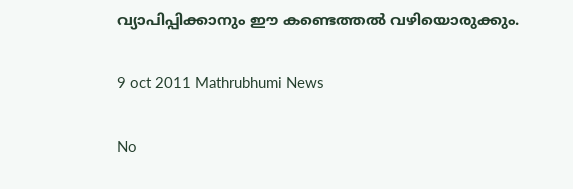വ്യാപിപ്പിക്കാനും ഈ കണ്ടെത്തല്‍ വഴിയൊരുക്കും.

9 oct 2011 Mathrubhumi News

No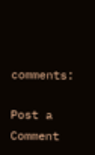comments:

Post a Comment